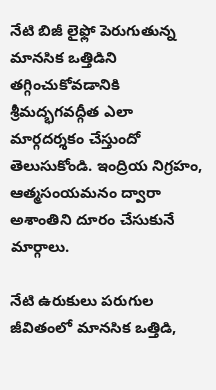నేటి బిజీ లైఫ్లో పెరుగుతున్న మానసిక ఒత్తిడిని తగ్గించుకోవడానికి శ్రీమద్భగవద్గీత ఎలా మార్గదర్శకం చేస్తుందో తెలుసుకోండి. ఇంద్రియ నిగ్రహం, ఆత్మసంయమనం ద్వారా అశాంతిని దూరం చేసుకునే మార్గాలు.

నేటి ఉరుకులు పరుగుల జీవితంలో మానసిక ఒత్తిడి,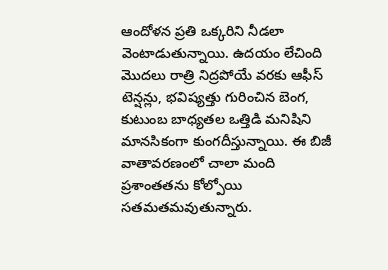ఆందోళన ప్రతి ఒక్కరిని నీడలా వెంటాడుతున్నాయి. ఉదయం లేచింది మొదలు రాత్రి నిద్రపోయే వరకు ఆఫీస్ టెన్షన్లు, భవిష్యత్తు గురించిన బెంగ, కుటుంబ బాధ్యతల ఒత్తిడి మనిషిని మానసికంగా కుంగదీస్తున్నాయి. ఈ బిజీ వాతావరణంలో చాలా మంది ప్రశాంతతను కోల్పోయి సతమతమవుతున్నారు.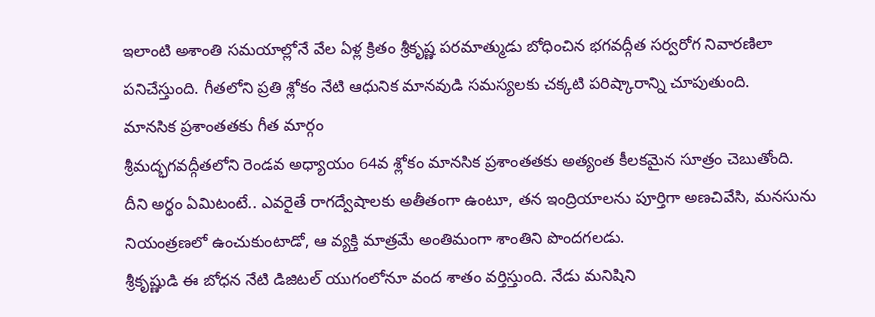ఇలాంటి అశాంతి సమయాల్లోనే వేల ఏళ్ల క్రితం శ్రీకృష్ణ పరమాత్ముడు బోధించిన భగవద్గీత సర్వరోగ నివారణిలా పనిచేస్తుంది. గీతలోని ప్రతి శ్లోకం నేటి ఆధునిక మానవుడి సమస్యలకు చక్కటి పరిష్కారాన్ని చూపుతుంది.
మానసిక ప్రశాంతతకు గీత మార్గం
శ్రీమద్భగవద్గీతలోని రెండవ అధ్యాయం 64వ శ్లోకం మానసిక ప్రశాంతతకు అత్యంత కీలకమైన సూత్రం చెబుతోంది. దీని అర్థం ఏమిటంటే.. ఎవరైతే రాగద్వేషాలకు అతీతంగా ఉంటూ, తన ఇంద్రియాలను పూర్తిగా అణచివేసి, మనసును నియంత్రణలో ఉంచుకుంటాడో, ఆ వ్యక్తి మాత్రమే అంతిమంగా శాంతిని పొందగలడు.
శ్రీకృష్ణుడి ఈ బోధన నేటి డిజిటల్ యుగంలోనూ వంద శాతం వర్తిస్తుంది. నేడు మనిషిని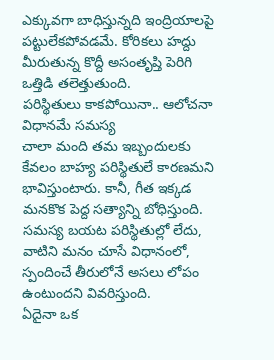ఎక్కువగా బాధిస్తున్నది ఇంద్రియాలపై పట్టులేకపోవడమే. కోరికలు హద్దు మీరుతున్న కొద్దీ అసంతృప్తి పెరిగి ఒత్తిడి తలెత్తుతుంది.
పరిస్థితులు కాకపోయినా.. ఆలోచనా విధానమే సమస్య
చాలా మంది తమ ఇబ్బందులకు కేవలం బాహ్య పరిస్థితులే కారణమని భావిస్తుంటారు. కానీ, గీత ఇక్కడ మనకొక పెద్ద సత్యాన్ని బోధిస్తుంది. సమస్య బయట పరిస్థితుల్లో లేదు, వాటిని మనం చూసే విధానంలో, స్పందించే తీరులోనే అసలు లోపం ఉంటుందని వివరిస్తుంది.
ఏదైనా ఒక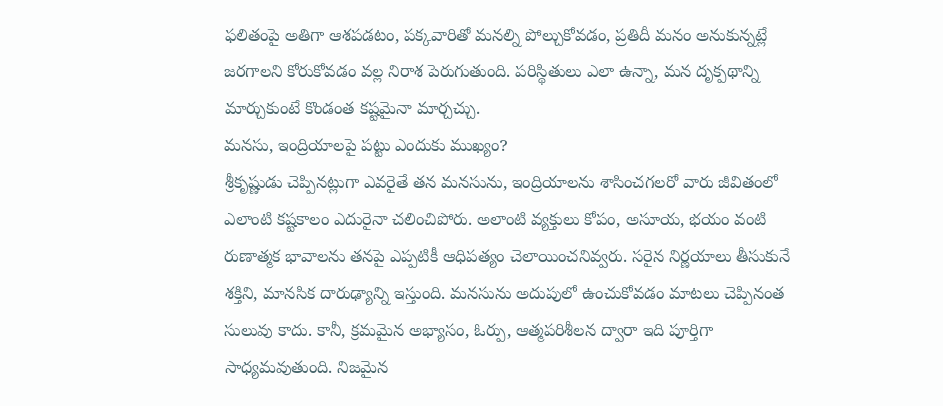ఫలితంపై అతిగా ఆశపడటం, పక్కవారితో మనల్ని పోల్చుకోవడం, ప్రతిదీ మనం అనుకున్నట్లే జరగాలని కోరుకోవడం వల్ల నిరాశ పెరుగుతుంది. పరిస్థితులు ఎలా ఉన్నా, మన దృక్పథాన్ని మార్చుకుంటే కొండంత కష్టమైనా మార్చచ్చు.
మనసు, ఇంద్రియాలపై పట్టు ఎందుకు ముఖ్యం?
శ్రీకృష్ణుడు చెప్పినట్లుగా ఎవరైతే తన మనసును, ఇంద్రియాలను శాసించగలరో వారు జీవితంలో ఎలాంటి కష్టకాలం ఎదురైనా చలించిపోరు. అలాంటి వ్యక్తులు కోపం, అసూయ, భయం వంటి రుణాత్మక భావాలను తనపై ఎప్పటికీ ఆధిపత్యం చెలాయించనివ్వరు. సరైన నిర్ణయాలు తీసుకునే శక్తిని, మానసిక దారుఢ్యాన్ని ఇస్తుంది. మనసును అదుపులో ఉంచుకోవడం మాటలు చెప్పినంత సులువు కాదు. కానీ, క్రమమైన అభ్యాసం, ఓర్పు, ఆత్మపరిశీలన ద్వారా ఇది పూర్తిగా సాధ్యమవుతుంది. నిజమైన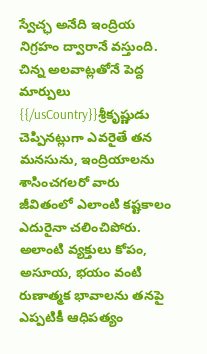స్వేచ్ఛ అనేది ఇంద్రియ నిగ్రహం ద్వారానే వస్తుంది.
చిన్న అలవాట్లతోనే పెద్ద మార్పులు
{{/usCountry}}శ్రీకృష్ణుడు చెప్పినట్లుగా ఎవరైతే తన మనసును, ఇంద్రియాలను శాసించగలరో వారు జీవితంలో ఎలాంటి కష్టకాలం ఎదురైనా చలించిపోరు. అలాంటి వ్యక్తులు కోపం, అసూయ, భయం వంటి రుణాత్మక భావాలను తనపై ఎప్పటికీ ఆధిపత్యం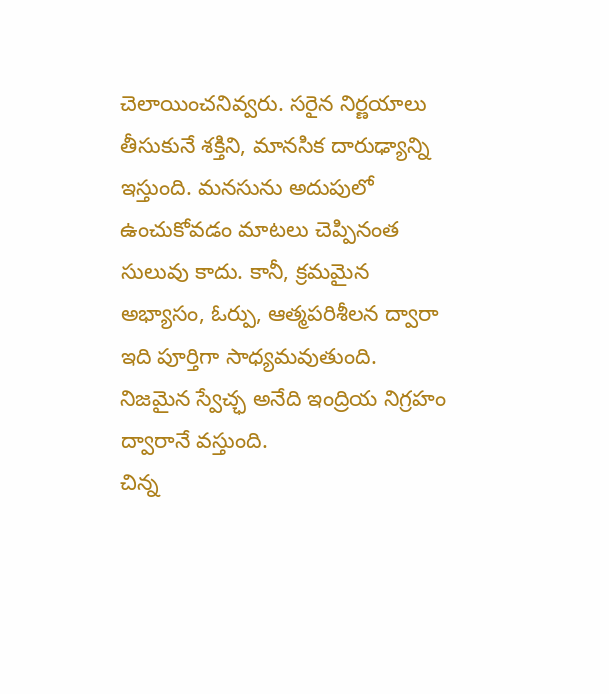చెలాయించనివ్వరు. సరైన నిర్ణయాలు తీసుకునే శక్తిని, మానసిక దారుఢ్యాన్ని ఇస్తుంది. మనసును అదుపులో ఉంచుకోవడం మాటలు చెప్పినంత సులువు కాదు. కానీ, క్రమమైన అభ్యాసం, ఓర్పు, ఆత్మపరిశీలన ద్వారా ఇది పూర్తిగా సాధ్యమవుతుంది. నిజమైన స్వేచ్ఛ అనేది ఇంద్రియ నిగ్రహం ద్వారానే వస్తుంది.
చిన్న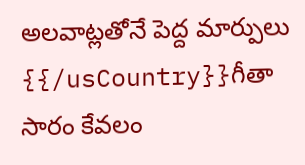అలవాట్లతోనే పెద్ద మార్పులు
{{/usCountry}}గీతా సారం కేవలం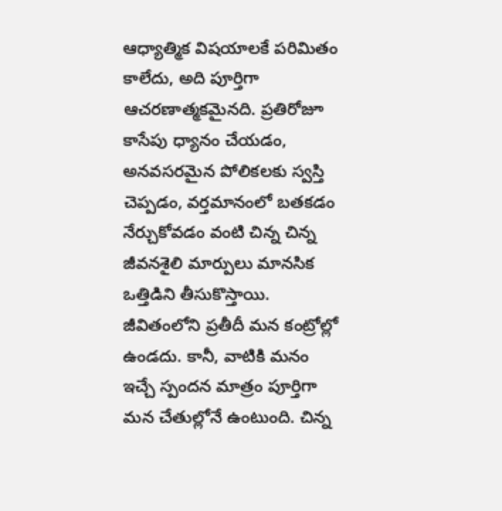ఆధ్యాత్మిక విషయాలకే పరిమితం కాలేదు, అది పూర్తిగా ఆచరణాత్మకమైనది. ప్రతిరోజూ కాసేపు ధ్యానం చేయడం, అనవసరమైన పోలికలకు స్వస్తి చెప్పడం, వర్తమానంలో బతకడం నేర్చుకోవడం వంటి చిన్న చిన్న జీవనశైలి మార్పులు మానసిక ఒత్తిడిని తీసుకొస్తాయి. జీవితంలోని ప్రతీదీ మన కంట్రోల్లో ఉండదు. కానీ, వాటికి మనం ఇచ్చే స్పందన మాత్రం పూర్తిగా మన చేతుల్లోనే ఉంటుంది. చిన్న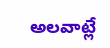అలవాట్లే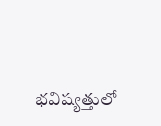భవిష్యత్తులో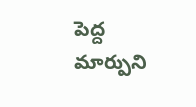పెద్ద మార్పుని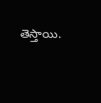తెస్తాయి.